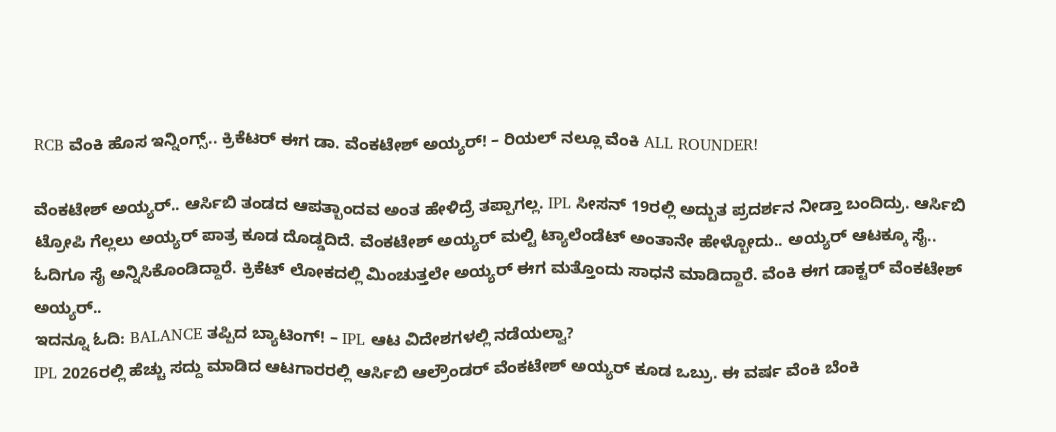RCB ವೆಂಕಿ ಹೊಸ ಇನ್ನಿಂಗ್ಸ್.. ಕ್ರಿಕೆಟರ್ ಈಗ ಡಾ. ವೆಂಕಟೇಶ್ ಅಯ್ಯರ್! – ರಿಯಲ್ ನಲ್ಲೂ ವೆಂಕಿ ALL ROUNDER!

ವೆಂಕಟೇಶ್ ಅಯ್ಯರ್.. ಆರ್ಸಿಬಿ ತಂಡದ ಆಪತ್ಬಾಂದವ ಅಂತ ಹೇಳಿದ್ರೆ ತಪ್ಪಾಗಲ್ಲ. IPL ಸೀಸನ್ 19ರಲ್ಲಿ ಅದ್ಬುತ ಪ್ರದರ್ಶನ ನೀಡ್ತಾ ಬಂದಿದ್ರು. ಆರ್ಸಿಬಿ ಟ್ರೋಪಿ ಗೆಲ್ಲಲು ಅಯ್ಯರ್ ಪಾತ್ರ ಕೂಡ ದೊಡ್ಡದಿದೆ. ವೆಂಕಟೇಶ್ ಅಯ್ಯರ್ ಮಲ್ಟಿ ಟ್ಯಾಲೆಂಡೆಟ್ ಅಂತಾನೇ ಹೇಳ್ಬೋದು.. ಅಯ್ಯರ್ ಆಟಕ್ಕೂ ಸೈ.. ಓದಿಗೂ ಸೈ ಅನ್ನಿಸಿಕೊಂಡಿದ್ದಾರೆ. ಕ್ರಿಕೆಟ್ ಲೋಕದಲ್ಲಿ ಮಿಂಚುತ್ತಲೇ ಅಯ್ಯರ್ ಈಗ ಮತ್ತೊಂದು ಸಾಧನೆ ಮಾಡಿದ್ದಾರೆ. ವೆಂಕಿ ಈಗ ಡಾಕ್ಟರ್ ವೆಂಕಟೇಶ್ ಅಯ್ಯರ್..
ಇದನ್ನೂ ಓದಿ: BALANCE ತಪ್ಪಿದ ಬ್ಯಾಟಿಂಗ್! – IPL ಆಟ ವಿದೇಶಗಳಲ್ಲಿ ನಡೆಯಲ್ವಾ?
IPL 2026ರಲ್ಲಿ ಹೆಚ್ಚು ಸದ್ದು ಮಾಡಿದ ಆಟಗಾರರಲ್ಲಿ ಆರ್ಸಿಬಿ ಆಲ್ರೌಂಡರ್ ವೆಂಕಟೇಶ್ ಅಯ್ಯರ್ ಕೂಡ ಒಬ್ರು. ಈ ವರ್ಷ ವೆಂಕಿ ಬೆಂಕಿ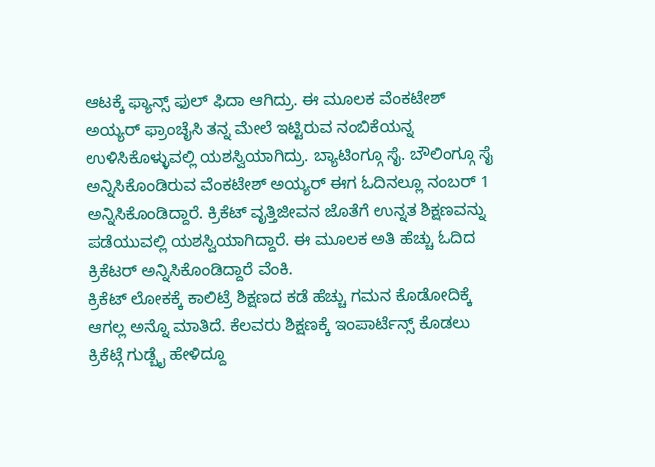ಆಟಕ್ಕೆ ಫ್ಯಾನ್ಸ್ ಫುಲ್ ಫಿದಾ ಆಗಿದ್ರು. ಈ ಮೂಲಕ ವೆಂಕಟೇಶ್ ಅಯ್ಯರ್ ಫ್ರಾಂಚೈಸಿ ತನ್ನ ಮೇಲೆ ಇಟ್ಟಿರುವ ನಂಬಿಕೆಯನ್ನ ಉಳಿಸಿಕೊಳ್ಳುವಲ್ಲಿ ಯಶಸ್ವಿಯಾಗಿದ್ರು. ಬ್ಯಾಟಿಂಗ್ಗೂ ಸೈ. ಬೌಲಿಂಗ್ಗೂ ಸೈ ಅನ್ನಿಸಿಕೊಂಡಿರುವ ವೆಂಕಟೇಶ್ ಅಯ್ಯರ್ ಈಗ ಓದಿನಲ್ಲೂ ನಂಬರ್ 1 ಅನ್ನಿಸಿಕೊಂಡಿದ್ದಾರೆ. ಕ್ರಿಕೆಟ್ ವೃತ್ತಿಜೀವನ ಜೊತೆಗೆ ಉನ್ನತ ಶಿಕ್ಷಣವನ್ನು ಪಡೆಯುವಲ್ಲಿ ಯಶಸ್ವಿಯಾಗಿದ್ದಾರೆ. ಈ ಮೂಲಕ ಅತಿ ಹೆಚ್ಚು ಓದಿದ ಕ್ರಿಕೆಟರ್ ಅನ್ನಿಸಿಕೊಂಡಿದ್ದಾರೆ ವೆಂಕಿ.
ಕ್ರಿಕೆಟ್ ಲೋಕಕ್ಕೆ ಕಾಲಿಟ್ರೆ ಶಿಕ್ಷಣದ ಕಡೆ ಹೆಚ್ಚು ಗಮನ ಕೊಡೋದಿಕ್ಕೆ ಆಗಲ್ಲ ಅನ್ನೊ ಮಾತಿದೆ. ಕೆಲವರು ಶಿಕ್ಷಣಕ್ಕೆ ಇಂಪಾರ್ಟೆನ್ಸ್ ಕೊಡಲು ಕ್ರಿಕೆಟ್ಗೆ ಗುಡ್ಬೈ ಹೇಳಿದ್ದೂ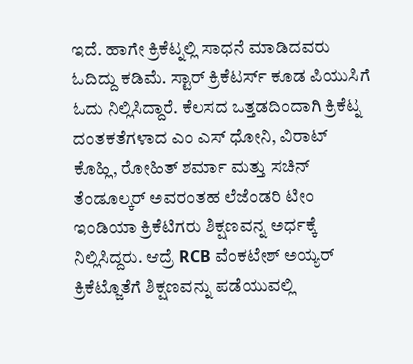ಇದೆ. ಹಾಗೇ ಕ್ರಿಕೆಟ್ನಲ್ಲಿ ಸಾಧನೆ ಮಾಡಿದವರು ಓದಿದ್ದು ಕಡಿಮೆ. ಸ್ಟಾರ್ ಕ್ರಿಕೆಟರ್ಸ್ ಕೂಡ ಪಿಯುಸಿಗೆ ಓದು ನಿಲ್ಲಿಸಿದ್ದಾರೆ. ಕೆಲಸದ ಒತ್ತಡದಿಂದಾಗಿ ಕ್ರಿಕೆಟ್ನ ದಂತಕತೆಗಳಾದ ಎಂ ಎಸ್ ಧೋನಿ, ವಿರಾಟ್ ಕೊಹ್ಲಿ, ರೋಹಿತ್ ಶರ್ಮಾ ಮತ್ತು ಸಚಿನ್ ತೆಂಡೂಲ್ಕರ್ ಅವರಂತಹ ಲೆಜೆಂಡರಿ ಟೀಂ ಇಂಡಿಯಾ ಕ್ರಿಕೆಟಿಗರು ಶಿಕ್ಷಣವನ್ನ ಅರ್ಧಕ್ಕೆ ನಿಲ್ಲಿಸಿದ್ದರು. ಆದ್ರೆ RCB ವೆಂಕಟೇಶ್ ಅಯ್ಯರ್ ಕ್ರಿಕೆಟ್ಜೊತೆಗೆ ಶಿಕ್ಷಣವನ್ನು ಪಡೆಯುವಲ್ಲಿ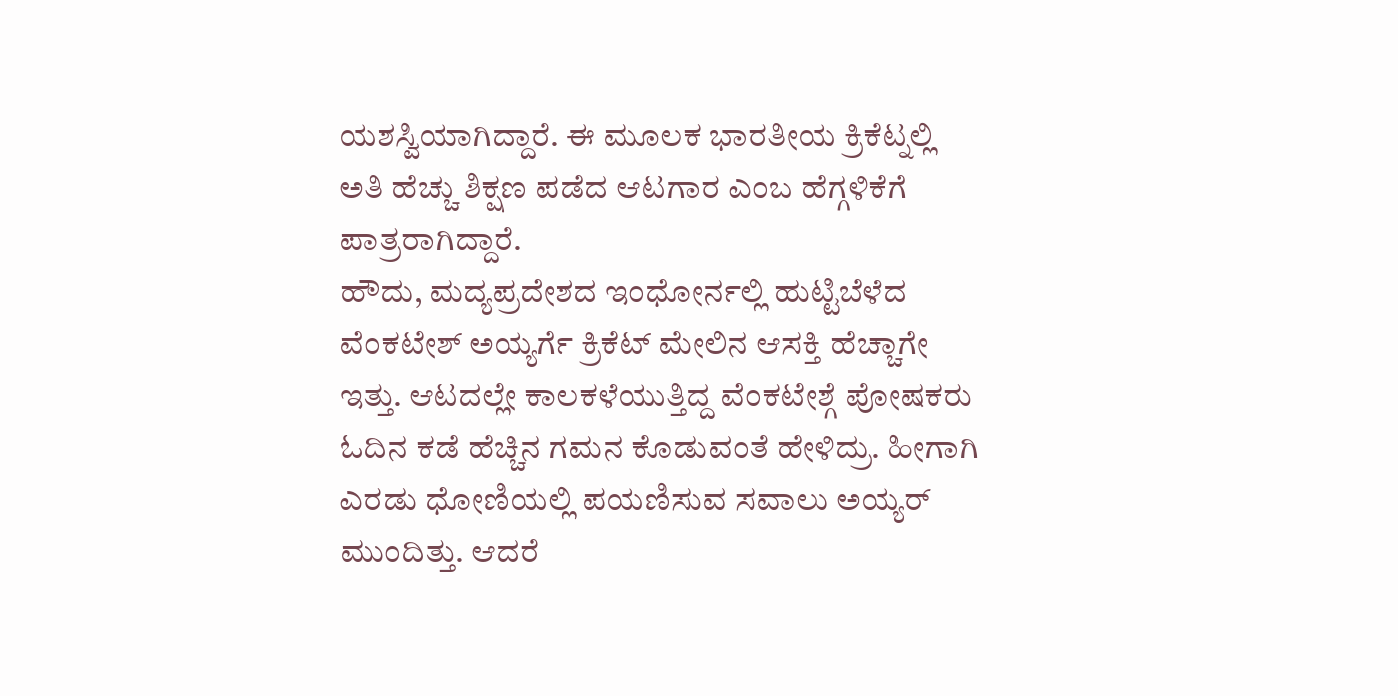ಯಶಸ್ವಿಯಾಗಿದ್ದಾರೆ. ಈ ಮೂಲಕ ಭಾರತೀಯ ಕ್ರಿಕೆಟ್ನಲ್ಲಿ ಅತಿ ಹೆಚ್ಚು ಶಿಕ್ಷಣ ಪಡೆದ ಆಟಗಾರ ಎಂಬ ಹೆಗ್ಗಳಿಕೆಗೆ ಪಾತ್ರರಾಗಿದ್ದಾರೆ.
ಹೌದು, ಮದ್ಯಪ್ರದೇಶದ ಇಂಧೋರ್ನಲ್ಲಿ ಹುಟ್ಟಿಬೆಳೆದ ವೆಂಕಟೇಶ್ ಅಯ್ಯರ್ಗೆ ಕ್ರಿಕೆಟ್ ಮೇಲಿನ ಆಸಕ್ತಿ ಹೆಚ್ಚಾಗೇ ಇತ್ತು. ಆಟದಲ್ಲೇ ಕಾಲಕಳೆಯುತ್ತಿದ್ದ ವೆಂಕಟೇಶ್ಗೆ ಪೋಷಕರು ಓದಿನ ಕಡೆ ಹೆಚ್ಚಿನ ಗಮನ ಕೊಡುವಂತೆ ಹೇಳಿದ್ರು. ಹೀಗಾಗಿ ಎರಡು ಧೋಣಿಯಲ್ಲಿ ಪಯಣಿಸುವ ಸವಾಲು ಅಯ್ಯರ್ ಮುಂದಿತ್ತು. ಆದರೆ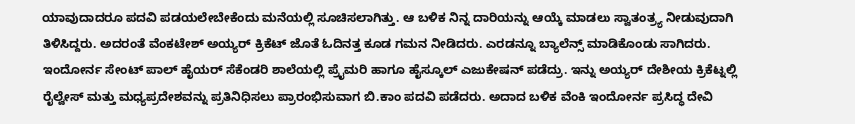ಯಾವುದಾದರೂ ಪದವಿ ಪಡಯಲೇಬೇಕೆಂದು ಮನೆಯಲ್ಲಿ ಸೂಚಿಸಲಾಗಿತ್ತು. ಆ ಬಳಿಕ ನಿನ್ನ ದಾರಿಯನ್ನು ಆಯ್ಕೆ ಮಾಡಲು ಸ್ವಾತಂತ್ರ್ಯ ನೀಡುವುದಾಗಿ ತಿಳಿಸಿದ್ದರು. ಅದರಂತೆ ವೆಂಕಟೇಶ್ ಅಯ್ಯರ್ ಕ್ರಿಕೆಟ್ ಜೊತೆ ಓದಿನತ್ತ ಕೂಡ ಗಮನ ನೀಡಿದರು. ಎರಡನ್ನೂ ಬ್ಯಾಲೆನ್ಸ್ ಮಾಡಿಕೊಂಡು ಸಾಗಿದರು. ಇಂದೋರ್ನ ಸೇಂಟ್ ಪಾಲ್ ಹೈಯರ್ ಸೆಕೆಂಡರಿ ಶಾಲೆಯಲ್ಲಿ ಪ್ರೈಮರಿ ಹಾಗೂ ಹೈಸ್ಕೂಲ್ ಎಜುಕೇಷನ್ ಪಡೆದ್ರು. ಇನ್ನು ಅಯ್ಯರ್ ದೇಶೀಯ ಕ್ರಿಕೆಟ್ನಲ್ಲಿ ರೈಲ್ವೇಸ್ ಮತ್ತು ಮಧ್ಯಪ್ರದೇಶವನ್ನು ಪ್ರತಿನಿಧಿಸಲು ಪ್ರಾರಂಭಿಸುವಾಗ ಬಿ.ಕಾಂ ಪದವಿ ಪಡೆದರು. ಅದಾದ ಬಳಿಕ ವೆಂಕಿ ಇಂದೋರ್ನ ಪ್ರಸಿದ್ಧ ದೇವಿ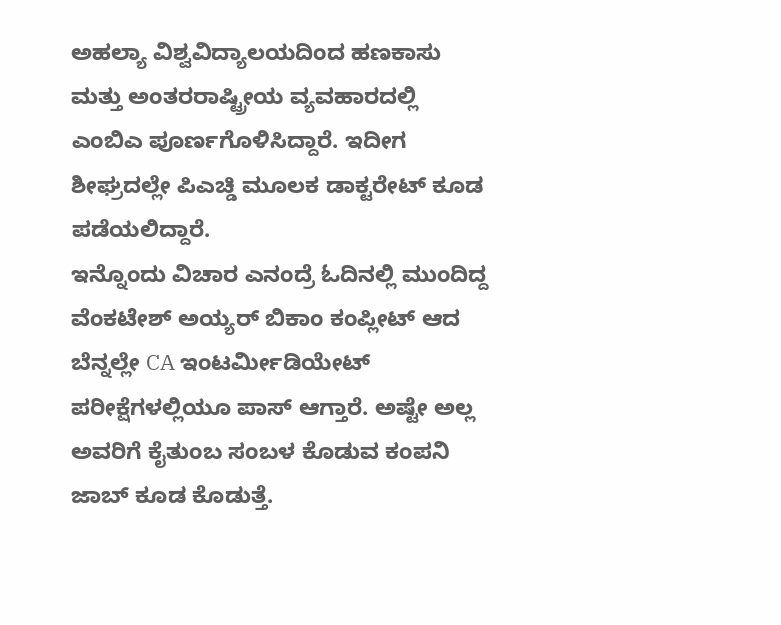ಅಹಲ್ಯಾ ವಿಶ್ವವಿದ್ಯಾಲಯದಿಂದ ಹಣಕಾಸು ಮತ್ತು ಅಂತರರಾಷ್ಟ್ರೀಯ ವ್ಯವಹಾರದಲ್ಲಿ ಎಂಬಿಎ ಪೂರ್ಣಗೊಳಿಸಿದ್ದಾರೆ. ಇದೀಗ ಶೀಘ್ರದಲ್ಲೇ ಪಿಎಚ್ಡಿ ಮೂಲಕ ಡಾಕ್ಟರೇಟ್ ಕೂಡ ಪಡೆಯಲಿದ್ದಾರೆ.
ಇನ್ನೊಂದು ವಿಚಾರ ಎನಂದ್ರೆ ಓದಿನಲ್ಲಿ ಮುಂದಿದ್ದ ವೆಂಕಟೇಶ್ ಅಯ್ಯರ್ ಬಿಕಾಂ ಕಂಪ್ಲೀಟ್ ಆದ ಬೆನ್ನಲ್ಲೇ CA ಇಂಟರ್ಮೀಡಿಯೇಟ್ ಪರೀಕ್ಷೆಗಳಲ್ಲಿಯೂ ಪಾಸ್ ಆಗ್ತಾರೆ. ಅಷ್ಟೇ ಅಲ್ಲ ಅವರಿಗೆ ಕೈತುಂಬ ಸಂಬಳ ಕೊಡುವ ಕಂಪನಿ ಜಾಬ್ ಕೂಡ ಕೊಡುತ್ತೆ.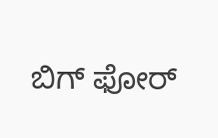ಬಿಗ್ ಫೋರ್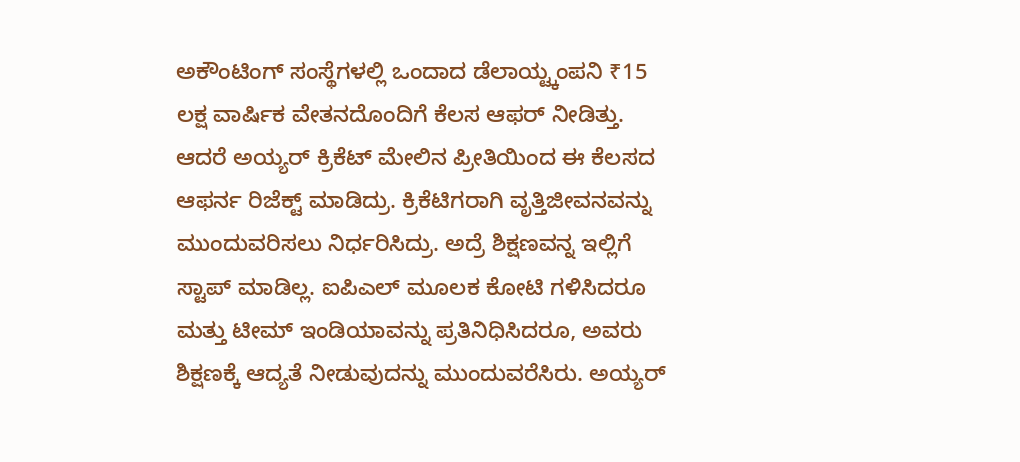ಅಕೌಂಟಿಂಗ್ ಸಂಸ್ಥೆಗಳಲ್ಲಿ ಒಂದಾದ ಡೆಲಾಯ್ಟ್ಕಂಪನಿ ₹15 ಲಕ್ಷ ವಾರ್ಷಿಕ ವೇತನದೊಂದಿಗೆ ಕೆಲಸ ಆಫರ್ ನೀಡಿತ್ತು. ಆದರೆ ಅಯ್ಯರ್ ಕ್ರಿಕೆಟ್ ಮೇಲಿನ ಪ್ರೀತಿಯಿಂದ ಈ ಕೆಲಸದ ಆಫರ್ನ ರಿಜೆಕ್ಟ್ ಮಾಡಿದ್ರು. ಕ್ರಿಕೆಟಿಗರಾಗಿ ವೃತ್ತಿಜೀವನವನ್ನು ಮುಂದುವರಿಸಲು ನಿರ್ಧರಿಸಿದ್ರು. ಅದ್ರೆ ಶಿಕ್ಷಣವನ್ನ ಇಲ್ಲಿಗೆ ಸ್ಟಾಪ್ ಮಾಡಿಲ್ಲ. ಐಪಿಎಲ್ ಮೂಲಕ ಕೋಟಿ ಗಳಿಸಿದರೂ ಮತ್ತು ಟೀಮ್ ಇಂಡಿಯಾವನ್ನು ಪ್ರತಿನಿಧಿಸಿದರೂ, ಅವರು ಶಿಕ್ಷಣಕ್ಕೆ ಆದ್ಯತೆ ನೀಡುವುದನ್ನು ಮುಂದುವರೆಸಿರು. ಅಯ್ಯರ್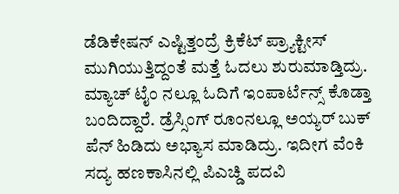ಡೆಡಿಕೇಷನ್ ಎಷ್ಟಿತ್ತಂದ್ರೆ ಕ್ರಿಕೆಟ್ ಪ್ರ್ಯಾಕ್ಟೀಸ್ ಮುಗಿಯುತ್ತಿದ್ದಂತೆ ಮತ್ತೆ ಓದಲು ಶುರುಮಾಡ್ತಿದ್ರು. ಮ್ಯಾಚ್ ಟೈಂ ನಲ್ಲೂ ಓದಿಗೆ ಇಂಪಾರ್ಟೆನ್ಸ್ ಕೊಡ್ತಾ ಬಂದಿದ್ದಾರೆ. ಡ್ರೆಸ್ಸಿಂಗ್ ರೂಂನಲ್ಲೂ ಅಯ್ಯರ್ ಬುಕ್ ಪೆನ್ ಹಿಡಿದು ಅಭ್ಯಾಸ ಮಾಡಿದ್ರು. ಇದೀಗ ವೆಂಕಿ ಸದ್ಯ ಹಣಕಾಸಿನಲ್ಲಿ ಪಿಎಚ್ಡಿ ಪದವಿ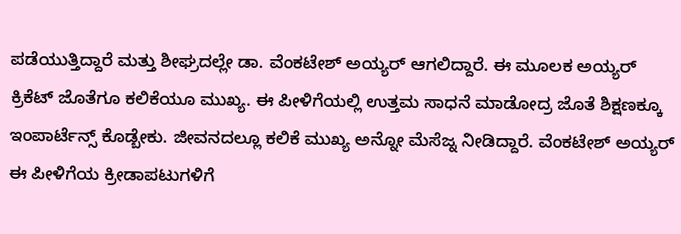ಪಡೆಯುತ್ತಿದ್ದಾರೆ ಮತ್ತು ಶೀಘ್ರದಲ್ಲೇ ಡಾ. ವೆಂಕಟೇಶ್ ಅಯ್ಯರ್ ಆಗಲಿದ್ದಾರೆ. ಈ ಮೂಲಕ ಅಯ್ಯರ್ ಕ್ರಿಕೆಟ್ ಜೊತೆಗೂ ಕಲಿಕೆಯೂ ಮುಖ್ಯ. ಈ ಪೀಳಿಗೆಯಲ್ಲಿ ಉತ್ತಮ ಸಾಧನೆ ಮಾಡೋದ್ರ ಜೊತೆ ಶಿಕ್ಷಣಕ್ಕೂ ಇಂಪಾರ್ಟೆನ್ಸ್ ಕೊಡ್ಬೇಕು. ಜೀವನದಲ್ಲೂ ಕಲಿಕೆ ಮುಖ್ಯ ಅನ್ನೋ ಮೆಸೆಜ್ನ ನೀಡಿದ್ದಾರೆ. ವೆಂಕಟೇಶ್ ಅಯ್ಯರ್ ಈ ಪೀಳಿಗೆಯ ಕ್ರೀಡಾಪಟುಗಳಿಗೆ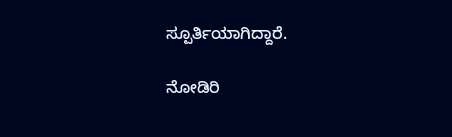ಸ್ಪೂರ್ತಿಯಾಗಿದ್ದಾರೆ.

ನೋಡಿರಿ